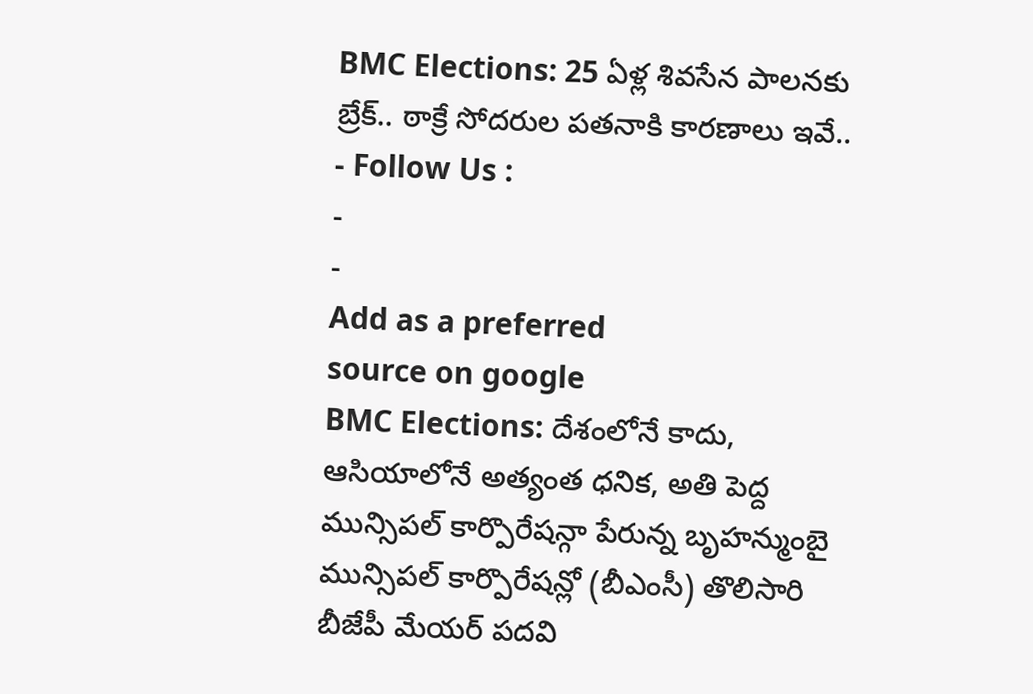BMC Elections: 25 ఏళ్ల శివసేన పాలనకు బ్రేక్.. ఠాక్రే సోదరుల పతనాకి కారణాలు ఇవే..
- Follow Us :
-
-
Add as a preferred
source on google
BMC Elections: దేశంలోనే కాదు, ఆసియాలోనే అత్యంత ధనిక, అతి పెద్ద మున్సిపల్ కార్పొరేషన్గా పేరున్న బృహన్ముంబై మున్సిపల్ కార్పొరేషన్లో (బీఎంసీ) తొలిసారి బీజేపీ మేయర్ పదవి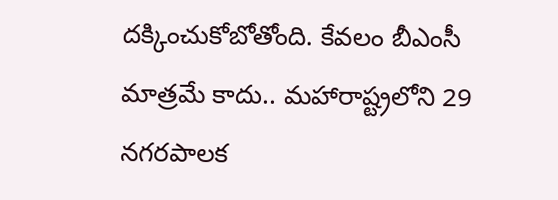దక్కించుకోబోతోంది. కేవలం బీఎంసీ మాత్రమే కాదు.. మహారాష్ట్రలోని 29 నగరపాలక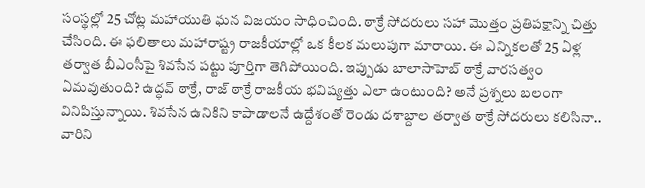సంస్థల్లో 25 చోట్ల మహాయుతి ఘన విజయం సాధించింది. ఠాక్రే సోదరులు సహా మొత్తం ప్రతిపక్షాన్ని చిత్తు చేసింది. ఈ ఫలితాలు మహారాష్ట్ర రాజకీయాల్లో ఒక కీలక మలుపుగా మారాయి. ఈ ఎన్నికలతో 25 ఏళ్ల తర్వాత బీఎంసీపై శివసేన పట్టు పూర్తిగా తెగిపోయింది. ఇప్పుడు బాలాసాహెబ్ ఠాక్రే వారసత్వం ఏమవుతుంది? ఉద్ధవ్ ఠాక్రే, రాజ్ ఠాక్రే రాజకీయ భవిష్యత్తు ఎలా ఉంటుంది? అనే ప్రశ్నలు బలంగా వినిపిస్తున్నాయి. శివసేన ఉనికిని కాపాడాలనే ఉద్దేశంతో రెండు దశాబ్దాల తర్వాత ఠాక్రే సోదరులు కలిసినా.. వారిని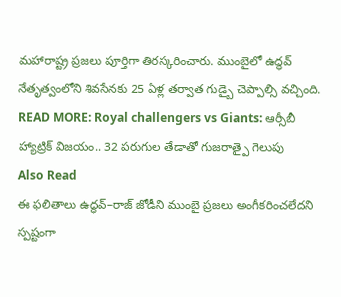మహారాష్ట్ర ప్రజలు పూర్తిగా తిరస్కరించారు. ముంబైలో ఉద్ధవ్ నేతృత్వంలోని శివసేనకు 25 ఏళ్ల తర్వాత గుడ్బై చెప్పాల్సి వచ్చింది.
READ MORE: Royal challengers vs Giants: ఆర్సీబీ హ్యాట్రిక్ విజయం.. 32 పరుగుల తేడాతో గుజరాత్పై గెలుపు
Also Read
ఈ ఫలితాలు ఉద్ధవ్–రాజ్ జోడీని ముంబై ప్రజలు అంగీకరించలేదని స్పష్టంగా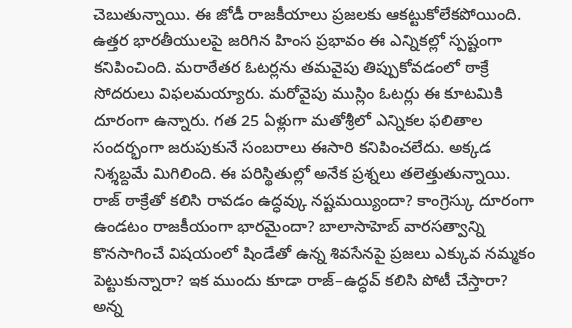చెబుతున్నాయి. ఈ జోడీ రాజకీయాలు ప్రజలకు ఆకట్టుకోలేకపోయింది. ఉత్తర భారతీయులపై జరిగిన హింస ప్రభావం ఈ ఎన్నికల్లో స్పష్టంగా కనిపించింది. మరాఠేతర ఓటర్లను తమవైపు తిప్పుకోవడంలో ఠాక్రే సోదరులు విఫలమయ్యారు. మరోవైపు ముస్లిం ఓటర్లు ఈ కూటమికి దూరంగా ఉన్నారు. గత 25 ఏళ్లుగా మతోశ్రీలో ఎన్నికల ఫలితాల సందర్భంగా జరుపుకునే సంబరాలు ఈసారి కనిపించలేదు. అక్కడ నిశ్శబ్దమే మిగిలింది. ఈ పరిస్థితుల్లో అనేక ప్రశ్నలు తలెత్తుతున్నాయి. రాజ్ ఠాక్రేతో కలిసి రావడం ఉద్ధవ్కు నష్టమయ్యిందా? కాంగ్రెస్కు దూరంగా ఉండటం రాజకీయంగా భారమైందా? బాలాసాహెబ్ వారసత్వాన్ని కొనసాగించే విషయంలో షిండేతో ఉన్న శివసేనపై ప్రజలు ఎక్కువ నమ్మకం పెట్టుకున్నారా? ఇక ముందు కూడా రాజ్–ఉద్ధవ్ కలిసి పోటీ చేస్తారా? అన్న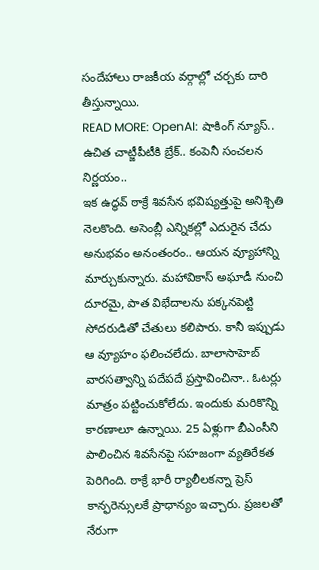సందేహాలు రాజకీయ వర్గాల్లో చర్చకు దారి తీస్తున్నాయి.
READ MORE: OpenAI: షాకింగ్ న్యూస్.. ఉచిత చాట్జీపీటీకి బ్రేక్.. కంపెనీ సంచలన నిర్ణయం..
ఇక ఉద్ధవ్ ఠాక్రే శివసేన భవిష్యత్తుపై అనిశ్చితి నెలకొంది. అసెంబ్లీ ఎన్నికల్లో ఎదురైన చేదు అనుభవం అనంతంరం.. ఆయన వ్యూహాన్ని మార్చుకున్నారు. మహావికాస్ అఘాడీ నుంచి దూరమై, పాత విభేదాలను పక్కనపెట్టి సోదరుడితో చేతులు కలిపారు. కానీ ఇప్పుడు ఆ వ్యూహం ఫలించలేదు. బాలాసాహెబ్ వారసత్వాన్ని పదేపదే ప్రస్తావించినా.. ఓటర్లు మాత్రం పట్టించుకోలేదు. ఇందుకు మరికొన్ని కారణాలూ ఉన్నాయి. 25 ఏళ్లుగా బీఎంసీని పాలించిన శివసేనపై సహజంగా వ్యతిరేకత పెరిగింది. ఠాక్రే భారీ ర్యాలీలకన్నా ప్రెస్ కాన్ఫరెన్సులకే ప్రాధాన్యం ఇచ్చారు. ప్రజలతో నేరుగా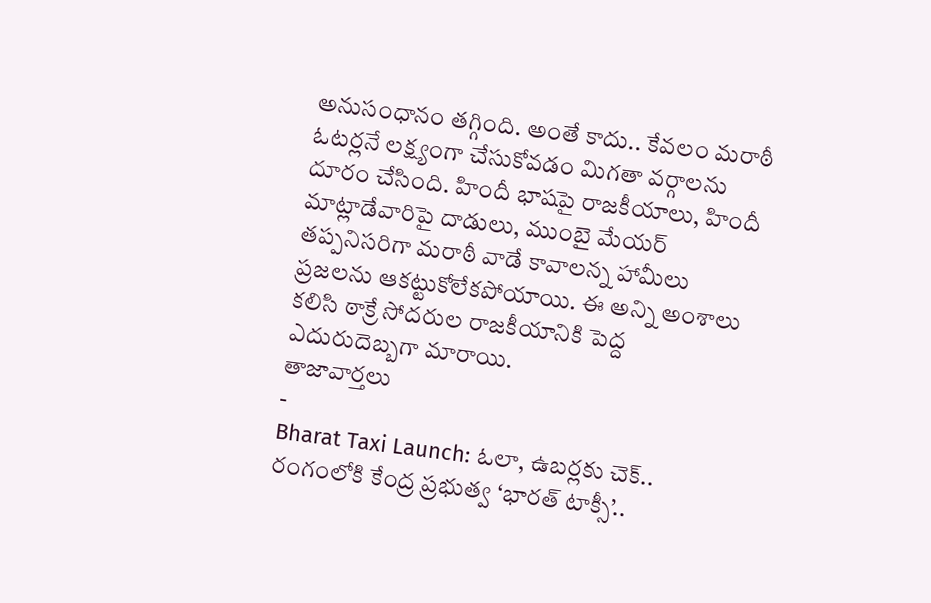అనుసంధానం తగ్గింది. అంతే కాదు.. కేవలం మరాఠీ ఓటర్లనే లక్ష్యంగా చేసుకోవడం మిగతా వర్గాలను దూరం చేసింది. హిందీ భాషపై రాజకీయాలు, హిందీ మాట్లాడేవారిపై దాడులు, ముంబై మేయర్ తప్పనిసరిగా మరాఠీ వాడే కావాలన్న హామీలు ప్రజలను ఆకట్టుకోలేకపోయాయి. ఈ అన్ని అంశాలు కలిసి ఠాక్రే సోదరుల రాజకీయానికి పెద్ద ఎదురుదెబ్బగా మారాయి.
తాజావార్తలు
-
Bharat Taxi Launch: ఓలా, ఉబర్లకు చెక్.. రంగంలోకి కేంద్ర ప్రభుత్వ ‘భారత్ టాక్సీ’..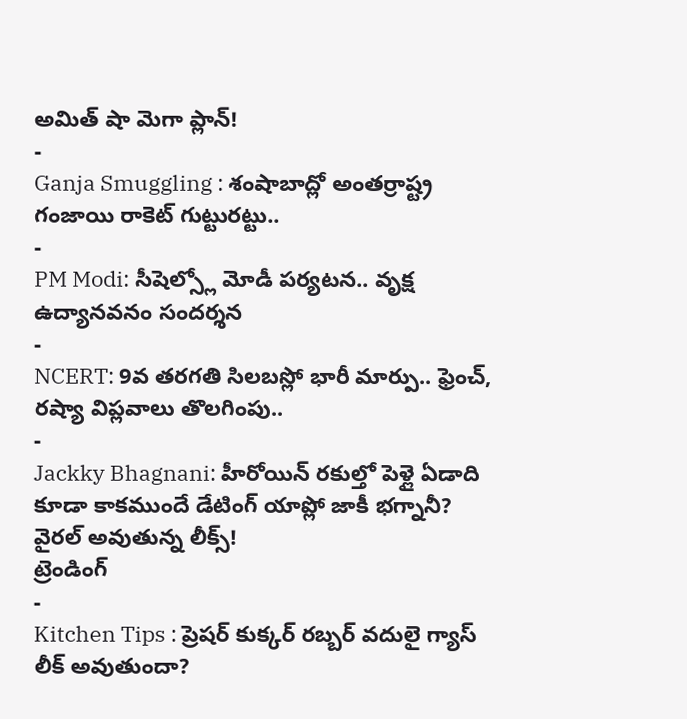అమిత్ షా మెగా ప్లాన్!
-
Ganja Smuggling : శంషాబాద్లో అంతర్రాష్ట్ర గంజాయి రాకెట్ గుట్టురట్టు..
-
PM Modi: సీషెల్స్లో మోడీ పర్యటన.. వృక్ష ఉద్యానవనం సందర్శన
-
NCERT: 9వ తరగతి సిలబస్లో భారీ మార్పు.. ఫ్రెంచ్, రష్యా విప్లవాలు తొలగింపు..
-
Jackky Bhagnani: హీరోయిన్ రకుల్తో పెళ్లై ఏడాది కూడా కాకముందే డేటింగ్ యాప్లో జాకీ భగ్నానీ? వైరల్ అవుతున్న లీక్స్!
ట్రెండింగ్
-
Kitchen Tips : ప్రెషర్ కుక్కర్ రబ్బర్ వదులై గ్యాస్ లీక్ అవుతుందా?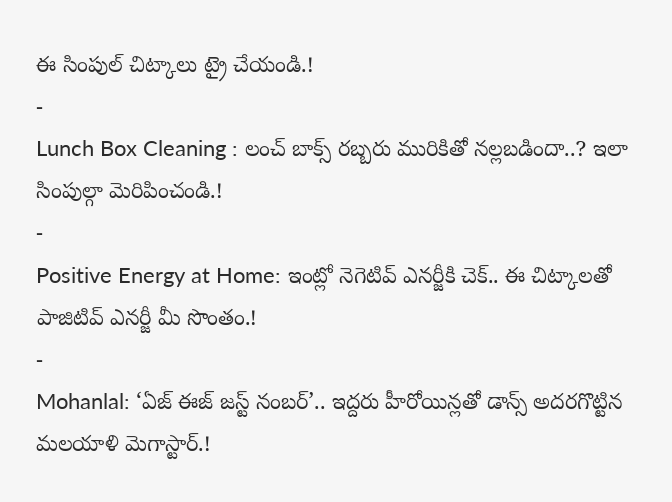ఈ సింపుల్ చిట్కాలు ట్రై చేయండి.!
-
Lunch Box Cleaning : లంచ్ బాక్స్ రబ్బరు మురికితో నల్లబడిందా..? ఇలా సింపుల్గా మెరిపించండి.!
-
Positive Energy at Home: ఇంట్లో నెగెటివ్ ఎనర్జీకి చెక్.. ఈ చిట్కాలతో పాజిటివ్ ఎనర్జీ మీ సొంతం.!
-
Mohanlal: ‘ఏజ్ ఈజ్ జస్ట్ నంబర్’.. ఇద్దరు హీరోయిన్లతో డాన్స్ అదరగొట్టిన మలయాళి మెగాస్టార్.!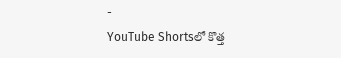-
YouTube Shortsలో కొత్త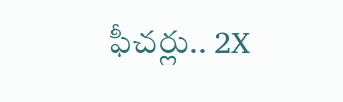ఫీచర్లు.. 2X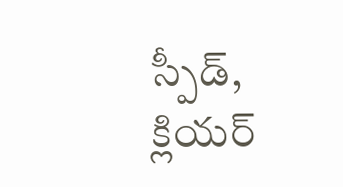స్పీడ్, క్లియర్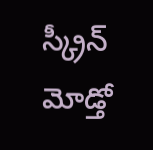స్క్రీన్ మోడ్తో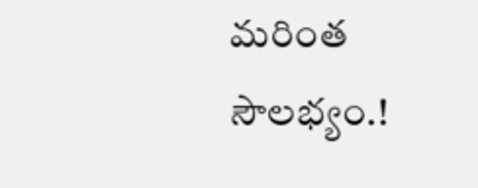మరింత సౌలభ్యం.!